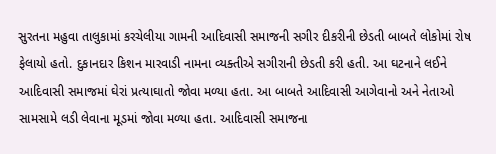સુરતના મહુવા તાલુકામાં કરચેલીયા ગામની આદિવાસી સમાજની સગીર દીકરીની છેડતી બાબતે લોકોમાં રોષ ફેલાયો હતો. દુકાનદાર કિશન મારવાડી નામના વ્યક્તીએ સગીરાની છેડતી કરી હતી. આ ઘટનાને લઈને આદિવાસી સમાજમાં ઘેરાં પ્રત્યાઘાતો જોવા મળ્યા હતા. આ બાબતે આદિવાસી આગેવાનો અને નેતાઓ સામસામે લડી લેવાના મૂડમાં જોવા મળ્યા હતા. આદિવાસી સમાજના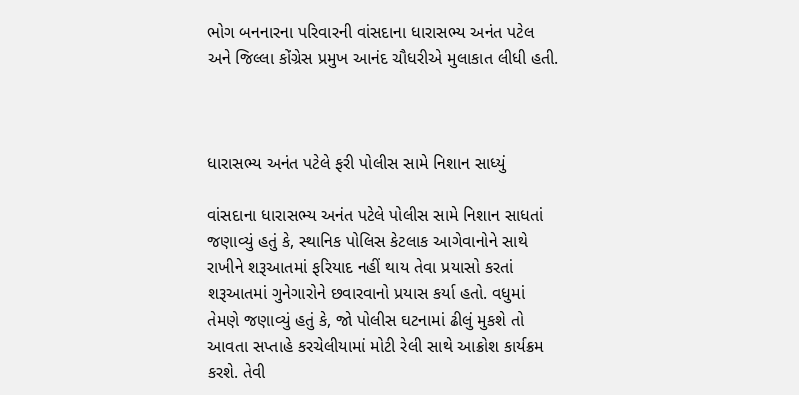ભોગ બનનારના પરિવારની વાંસદાના ધારાસભ્ય અનંત પટેલ અને જિલ્લા કોંગ્રેસ પ્રમુખ આનંદ ચૌધરીએ મુલાકાત લીધી હતી.



ધારાસભ્ય અનંત પટેલે ફરી પોલીસ સામે નિશાન સાધ્યું

વાંસદાના ધારાસભ્ય અનંત પટેલે પોલીસ સામે નિશાન સાધતાં જણાવ્યું હતું કે, સ્થાનિક પોલિસ કેટલાક આગેવાનોને સાથે રાખીને શરૂઆતમાં ફરિયાદ નહીં થાય તેવા પ્રયાસો કરતાં શરૂઆતમાં ગુનેગારોને છવારવાનો પ્રયાસ કર્યા હતો. વધુમાં તેમણે જણાવ્યું હતું કે, જો પોલીસ ઘટનામાં ઢીલું મુકશે તો આવતા સપ્તાહે કરચેલીયામાં મોટી રેલી સાથે આક્રોશ કાર્યક્રમ કરશે. તેવી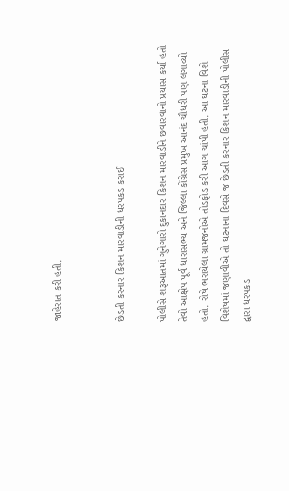જાહેરાત કરી હતી.


છેડતી કરનાર કિશન મારવાડીની ધરપકડ કરાઈ

પોલીસે શરૂઆતમાં ગુનેગારો દુકાનદાર કિશન મારવાડીને છવારવાનો પ્રયાસ કર્યા હતો તેવો આક્ષેપ પૂર્વ ધારાસભ્ય અને જિલ્લા કોંગ્રેસ પ્રમુખ આનંદ ચૌધરી પણ લગાવ્યો હતો. રોષે ભરાયેલા ગ્રામજનોએ તોડફોડ કરી આગ ચાંપી હતી. આ ઘટના વિશે વિશેષમાં જણાવીએ તો ઘટનાના દિવસે જ છેડતી કરનાર કિશન મારવાડીની પોલીસ દ્વારા ધરપકડ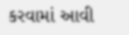કરવામાં આવી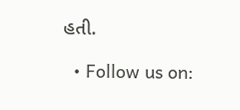હતી.

  • Follow us on: